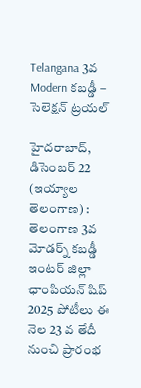Telangana 3వ Modern కబడ్డీ – సెలెక్షన్ ట్రయల్

హైదరాబాద్‌, డిసెంబర్‌ 22 (ఇయ్యాల తెలంగాణ) :  తెలంగాణ 3వ మోడర్న్ కబడ్డీ ఇంటర్ జిల్లా ఛాంపియన్ షిప్ 2025 పోటీలు ఈ నెల 23 వ తేదీ నుంచి ప్రారంభ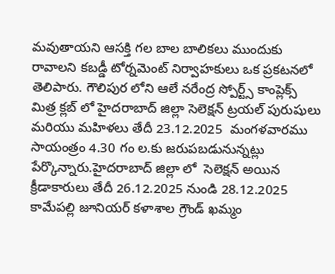మవుతాయని ఆసక్తి గల బాల బాలికలు ముందుకు రావాలని కబడ్డీ టోర్నమెంట్ నిర్వాహకులు ఒక ప్రకటనలో తెలిపారు. గౌలిపుర లోని ఆలే నరేంద్ర స్పోర్ట్స్ కాంప్లెక్స్  మిత్ర క్లబ్ లో హైదరాబాద్ జిల్లా సెలెక్షన్ ట్రయల్ పురుషులు మరియు మహిళలు తేదీ 23.12.2025  మంగళవారము సాయంత్రం 4.30 గం ల.కు జరుపబడునున్నట్లు పేర్కొన్నారు.హైదరాబాద్ జిల్లా లో  సెలెక్షన్ అయిన క్రీడాకారులు తేదీ 26.12.2025 నుండి 28.12.2025 కామేపల్లి జూనియర్ కళాశాల గ్రౌండ్ ఖమ్మం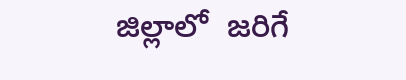జిల్లాలో  జరిగే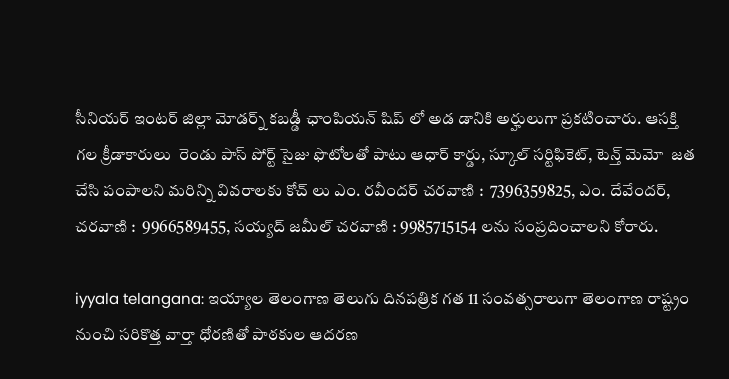సీనియర్ ఇంటర్ జిల్లా మోడర్న్ కబడ్డీ ఛాంపియన్ షిప్ లో అడ డానికి అర్హులుగా ప్రకటించారు. ఆసక్తి గల క్రీడాకారులు  రెండు పాస్ పోర్ట్ సైజు ఫొటోలతో పాటు ఆధార్ కార్డు, స్కూల్ సర్టిఫికెట్, టెన్త్ మెమో  జత చేసి పంపాలని మరిన్ని వివరాలకు కోచ్ లు ఎం. రవీందర్ చరవాణి :  7396359825, ఎం. దేవేందర్, చరవాణి :  9966589455, సయ్యద్ జమీల్ చరవాణి : 9985715154 లను సంప్రదించాలని కోరారు.

iyyala telangana: ఇయ్యాల తెలంగాణ తెలుగు దినపత్రిక గత 11 సంవత్సరాలుగా తెలంగాణ రాష్ట్రం నుంచి సరికొత్త వార్తా ధోరణితో పాఠకుల ఆదరణ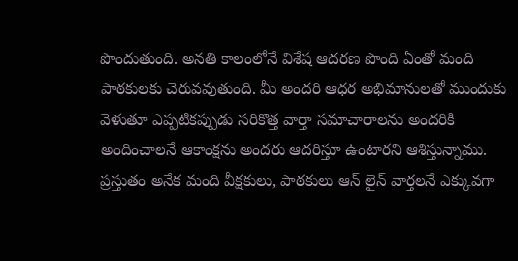పొందుతుంది. అనతి కాలంలోనే విశేష ఆదరణ పొంది ఏంతో మంది పాఠకులకు చెరువవుతుంది. మీ అందరి ఆధర అభిమానులతో ముందుకు వెళుతూ ఎప్పటికప్పుడు సరికొత్త వార్తా సమాచారాలను అందరికి అందించాలనే ఆకాంక్షను అందరు ఆదరిస్తూ ఉంటారని ఆశిస్తున్నాము. ప్రస్తుతం అనేక మంది వీక్షకులు, పాఠకులు ఆన్ లైన్ వార్తలనే ఎక్కువగా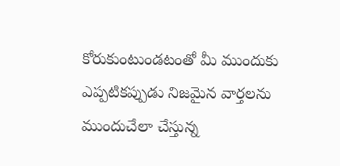కోరుకుంటుండటంతో మీ ముందుకు ఎప్పటికప్పుడు నిజమైన వార్తలను ముందుచేలా చేస్తున్న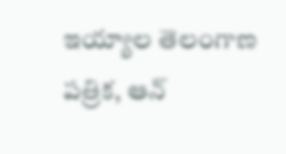ఇయ్యాల తెలంగాణ పత్రిక, ఆన్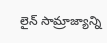లైన్ సామ్రాజ్యాన్ని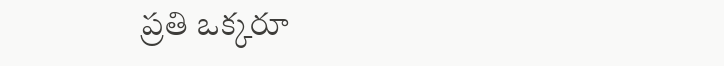ప్రతి ఒక్కరూ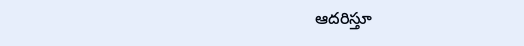ఆదరిస్తూ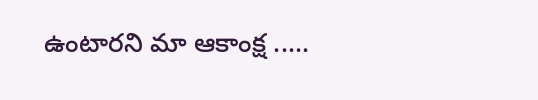ఉంటారని మా ఆకాంక్ష .....